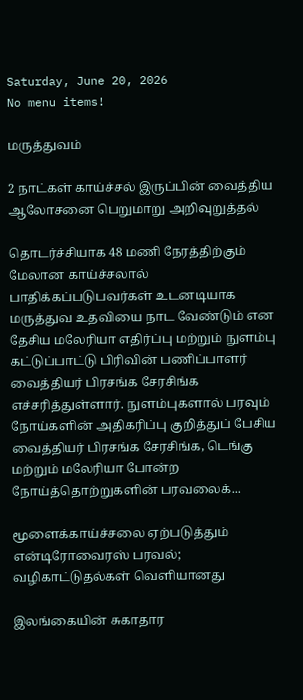Saturday, June 20, 2026
No menu items!

மருத்துவம்

2 நாட்கள் காய்ச்சல் இருப்பின் வைத்திய ஆலோசனை பெறுமாறு அறிவுறுத்தல்

தொடர்ச்சியாக 48 மணி நேரத்திற்கும் மேலான காய்ச்சலால் பாதிக்கப்படுபவர்கள் உடனடியாக மருத்துவ உதவியை நாட வேண்டும் என தேசிய மலேரியா எதிர்ப்பு மற்றும் நுளம்பு கட்டுப்பாட்டு பிரிவின் பணிப்பாளர் வைத்தியர் பிரசங்க சேரசிங்க எச்சரித்துள்ளார். நுளம்புகளால் பரவும் நோய்களின் அதிகரிப்பு குறித்துப் பேசிய வைத்தியர் பிரசங்க சேரசிங்க, டெங்கு மற்றும் மலேரியா போன்ற நோய்த்தொற்றுகளின் பரவலைக்...

மூளைக்காய்ச்சலை ஏற்படுத்தும் என்டிரோவைரஸ் பரவல்; வழிகாட்டுதல்கள் வெளியானது

இலங்கையின் சுகாதார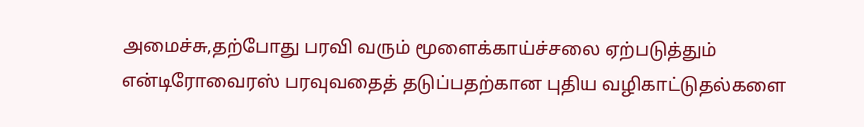அமைச்சு,தற்போது பரவி வரும் மூளைக்காய்ச்சலை ஏற்படுத்தும் என்டிரோவைரஸ் பரவுவதைத் தடுப்பதற்கான புதிய வழிகாட்டுதல்களை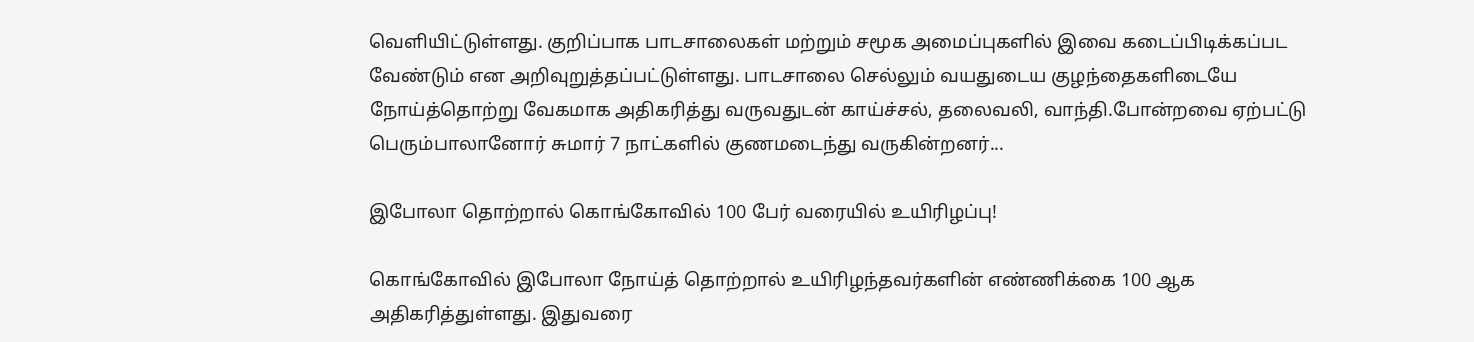வெளியிட்டுள்ளது. குறிப்பாக பாடசாலைகள் மற்றும் சமூக அமைப்புகளில் இவை கடைப்பிடிக்கப்பட வேண்டும் என அறிவுறுத்தப்பட்டுள்ளது. பாடசாலை செல்லும் வயதுடைய குழந்தைகளிடையே நோய்த்தொற்று வேகமாக அதிகரித்து வருவதுடன் காய்ச்சல், தலைவலி, வாந்தி.போன்றவை ஏற்பட்டு பெரும்பாலானோர் சுமார் 7 நாட்களில் குணமடைந்து வருகின்றனர்...

இபோலா தொற்றால் கொங்கோவில் 100 பேர் வரையில் உயிரிழப்பு!

கொங்கோவில் இபோலா நோய்த் தொற்றால் உயிரிழந்தவர்களின் எண்ணிக்கை 100 ஆக அதிகரித்துள்ளது. இதுவரை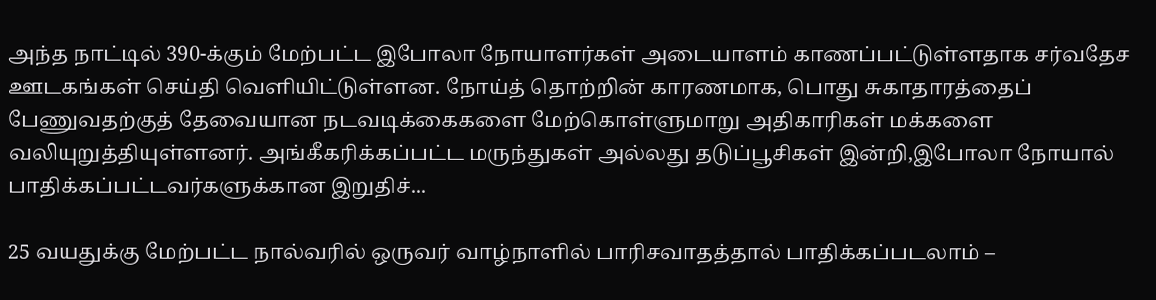அந்த நாட்டில் 390-க்கும் மேற்பட்ட இபோலா நோயாளர்கள் அடையாளம் காணப்பட்டுள்ளதாக சர்வதேச ஊடகங்கள் செய்தி வெளியிட்டுள்ளன. நோய்த் தொற்றின் காரணமாக, பொது சுகாதாரத்தைப் பேணுவதற்குத் தேவையான நடவடிக்கைகளை மேற்கொள்ளுமாறு அதிகாரிகள் மக்களை வலியுறுத்தியுள்ளனர். அங்கீகரிக்கப்பட்ட மருந்துகள் அல்லது தடுப்பூசிகள் இன்றி,இபோலா நோயால் பாதிக்கப்பட்டவர்களுக்கான இறுதிச்...

25 வயதுக்கு மேற்பட்ட நால்வரில் ஒருவர் வாழ்நாளில் பாரிசவாதத்தால் பாதிக்கப்படலாம் –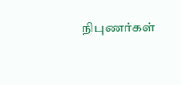நிபுணர்கள்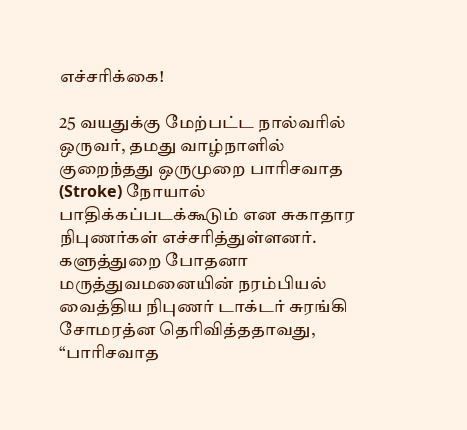எச்சரிக்கை!

25 வயதுக்கு மேற்பட்ட நால்வரில் ஒருவர், தமது வாழ்நாளில் குறைந்தது ஒருமுறை பாரிசவாத (Stroke) நோயால் பாதிக்கப்படக்கூடும் என சுகாதார நிபுணர்கள் எச்சரித்துள்ளனர். களுத்துறை போதனா மருத்துவமனையின் நரம்பியல் வைத்திய நிபுணர் டாக்டர் சுரங்கி சோமரத்ன தெரிவித்ததாவது, “பாரிசவாத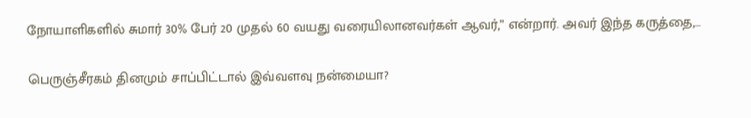நோயாளிகளில் சுமார் 30% பேர் 20 முதல் 60 வயது வரையிலானவர்கள் ஆவர்,” என்றார். அவர் இந்த கருத்தை,...

பெருஞ்சீரகம் தினமும் சாப்பிட்டால் இவ்வளவு நன்மையா?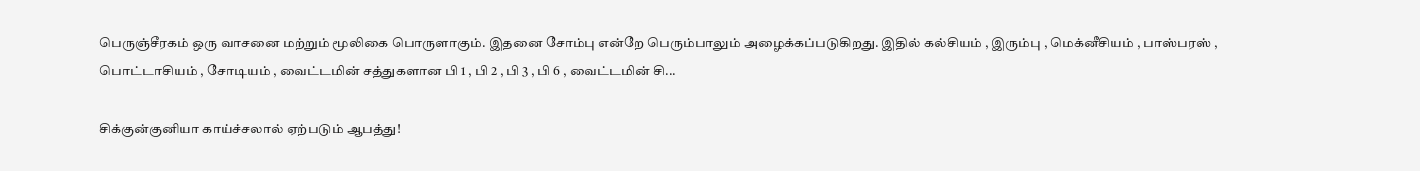பெருஞ்சீரகம் ஒரு வாசனை மற்றும் மூலிகை பொருளாகும். இதனை சோம்பு என்றே பெரும்பாலும் அழைக்கப்படுகிறது. இதில் கல்சியம் , இரும்பு , மெக்னீசியம் , பாஸ்பரஸ் , பொட்டாசியம் , சோடியம் , வைட்டமின் சத்துகளான பி 1 , பி 2 , பி 3 , பி 6 , வைட்டமின் சி...

சிக்குன்குனியா காய்ச்சலால் ஏற்படும் ஆபத்து!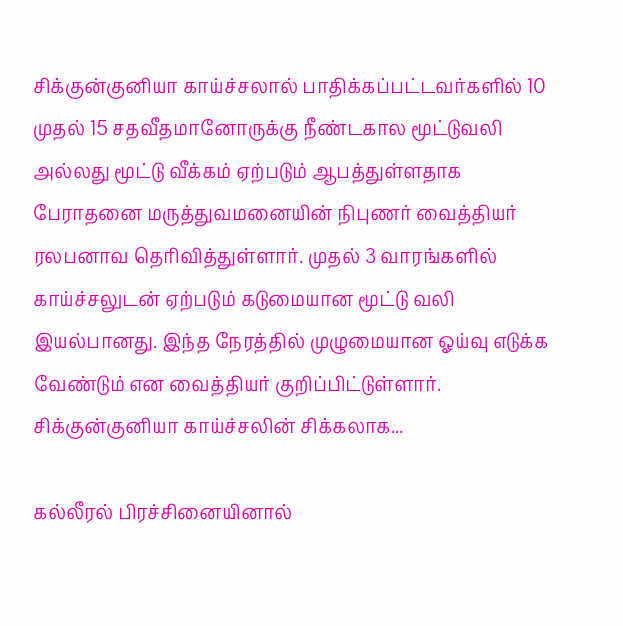சிக்குன்குனியா காய்ச்சலால் பாதிக்கப்பட்டவர்களில் 10 முதல் 15 சதவீதமானோருக்கு நீண்டகால மூட்டுவலி அல்லது மூட்டு வீக்கம் ஏற்படும் ஆபத்துள்ளதாக பேராதனை மருத்துவமனையின் நிபுணர் வைத்தியர் ரலபனாவ தெரிவித்துள்ளார். முதல் 3 வாரங்களில் காய்ச்சலுடன் ஏற்படும் கடுமையான மூட்டு வலி இயல்பானது. இந்த நேரத்தில் முழுமையான ஓய்வு எடுக்க வேண்டும் என வைத்தியர் குறிப்பிட்டுள்ளார். சிக்குன்குனியா காய்ச்சலின் சிக்கலாக...

கல்லீரல் பிரச்சினையினால்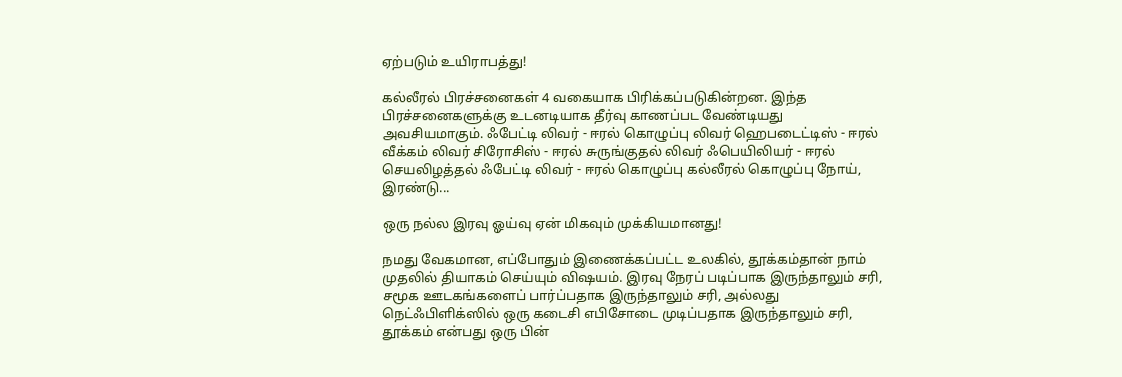ஏற்படும் உயிராபத்து!

கல்லீரல் பிரச்சனைகள் 4 வகையாக பிரிக்கப்படுகின்றன. இந்த பிரச்சனைகளுக்கு உடனடியாக தீர்வு காணப்பட வேண்டியது அவசியமாகும். ஃபேட்டி லிவர் - ஈரல் கொழுப்பு லிவர் ஹெபடைட்டிஸ் - ஈரல் வீக்கம் லிவர் சிரோசிஸ் - ஈரல் சுருங்குதல் லிவர் ஃபெயிலியர் - ஈரல் செயலிழத்தல் ஃபேட்டி லிவர் - ஈரல் கொழுப்பு கல்லீரல் கொழுப்பு நோய், இரண்டு...

ஒரு நல்ல இரவு ஓய்வு ஏன் மிகவும் முக்கியமானது!

நமது வேகமான, எப்போதும் இணைக்கப்பட்ட உலகில், தூக்கம்தான் நாம் முதலில் தியாகம் செய்யும் விஷயம். இரவு நேரப் படிப்பாக இருந்தாலும் சரி, சமூக ஊடகங்களைப் பார்ப்பதாக இருந்தாலும் சரி, அல்லது நெட்ஃபிளிக்ஸில் ஒரு கடைசி எபிசோடை முடிப்பதாக இருந்தாலும் சரி, தூக்கம் என்பது ஒரு பின்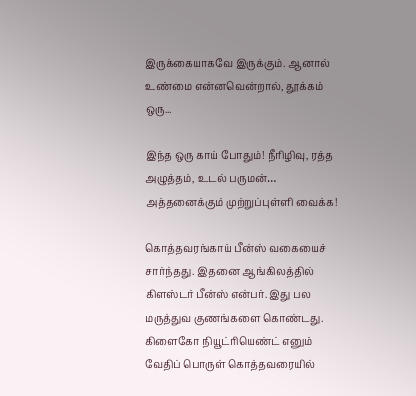இருக்கையாகவே இருக்கும். ஆனால் உண்மை என்னவென்றால், தூக்கம் ஒரு...

இந்த ஒரு காய் போதும்! நீரிழிவு, ரத்த அழுத்தம், உடல் பருமன்… அத்தனைக்கும் முற்றுப்புள்ளி வைக்க!

கொத்தவரங்காய் பீன்ஸ் வகையைச் சார்ந்தது. இதனை ஆங்கிலத்தில் கிளஸ்டர் பீன்ஸ் என்பர். இது பல மருத்துவ குணங்களை கொண்டது. கிளைகோ நியூட்ரியெண்ட் எனும் வேதிப் பொருள் கொத்தவரையில்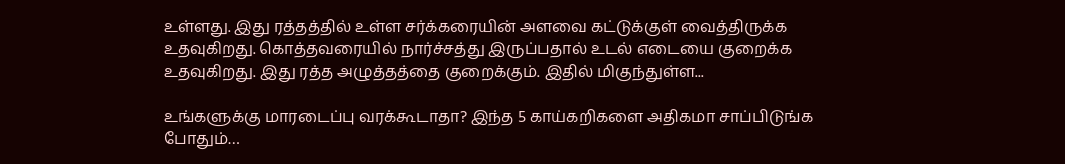உள்ளது. இது ரத்தத்தில் உள்ள சர்க்கரையின் அளவை கட்டுக்குள் வைத்திருக்க உதவுகிறது. கொத்தவரையில் நார்ச்சத்து இருப்பதால் உடல் எடையை குறைக்க உதவுகிறது. இது ரத்த அழுத்தத்தை குறைக்கும். இதில் மிகுந்துள்ள...

உங்களுக்கு மாரடைப்பு வரக்கூடாதா? இந்த 5 காய்கறிகளை அதிகமா சாப்பிடுங்க போதும்…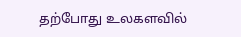தற்போது உலகளவில்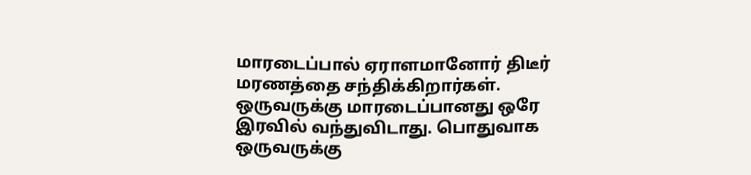மாரடைப்பால் ஏராளமானோர் திடீர் மரணத்தை சந்திக்கிறார்கள். ஒருவருக்கு மாரடைப்பானது ஒரே இரவில் வந்துவிடாது. பொதுவாக ஒருவருக்கு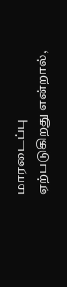மாரடைப்பு ஏற்படுகிறது என்றால்,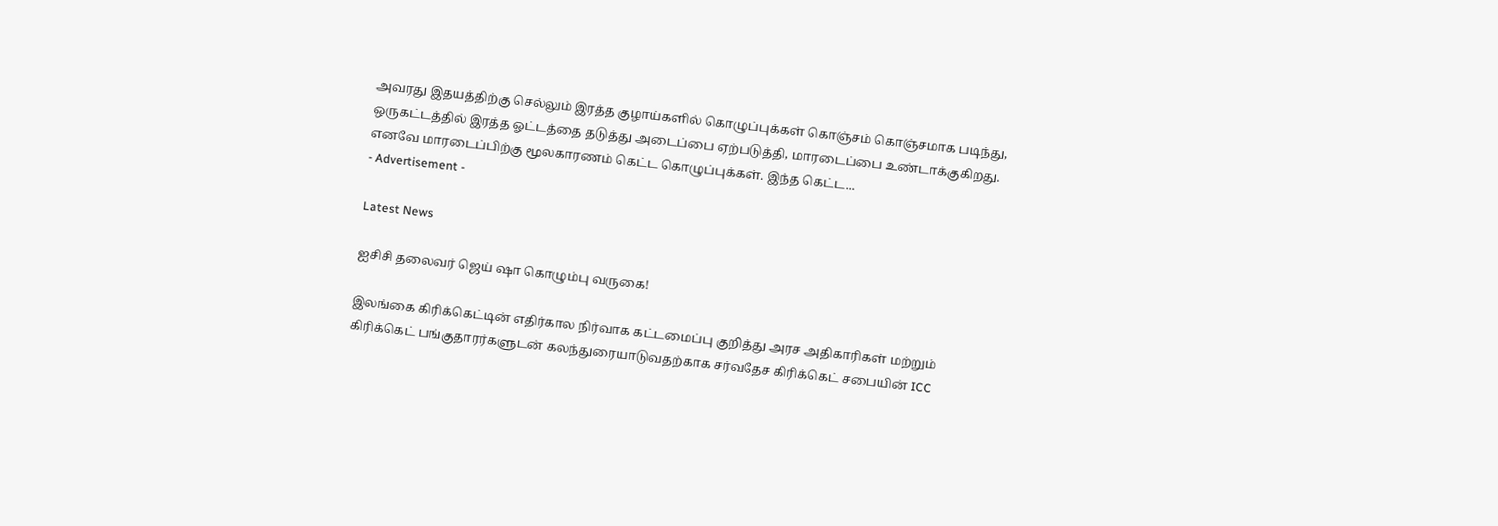அவரது இதயத்திற்கு செல்லும் இரத்த குழாய்களில் கொழுப்புக்கள் கொஞ்சம் கொஞ்சமாக படிந்து, ஒருகட்டத்தில் இரத்த ஓட்டத்தை தடுத்து அடைப்பை ஏற்படுத்தி, மாரடைப்பை உண்டாக்குகிறது. எனவே மாரடைப்பிற்கு மூலகாரணம் கெட்ட கொழுப்புக்கள். இந்த கெட்ட...
- Advertisement -

Latest News

ஐசிசி தலைவர் ஜெய் ஷா கொழும்பு வருகை!

இலங்கை கிரிக்கெட்டின் எதிர்கால நிர்வாக கட்டமைப்பு குறித்து அரச அதிகாரிகள் மற்றும் கிரிக்கெட் பங்குதாரர்களுடன் கலந்துரையாடுவதற்காக சர்வதேச கிரிக்கெட் சபையின் ICC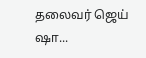தலைவர் ஜெய் ஷா...